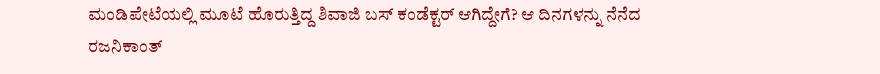ಮಂಡಿಪೇಟೆಯಲ್ಲಿ ಮೂಟೆ ಹೊರುತ್ತಿದ್ದ ಶಿವಾಜಿ ಬಸ್ ಕಂಡೆಕ್ಟರ್ ಆಗಿದ್ದೇಗೆ? ಆ ದಿನಗಳನ್ನು ನೆನೆದ ರಜನಿಕಾಂತ್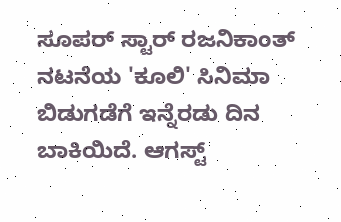ಸೂಪರ್ ಸ್ಟಾರ್ ರಜನಿಕಾಂತ್ ನಟನೆಯ 'ಕೂಲಿ' ಸಿನಿಮಾ ಬಿಡುಗಡೆಗೆ ಇನ್ನೆರಡು ದಿನ ಬಾಕಿಯಿದೆ. ಆಗಸ್ಟ್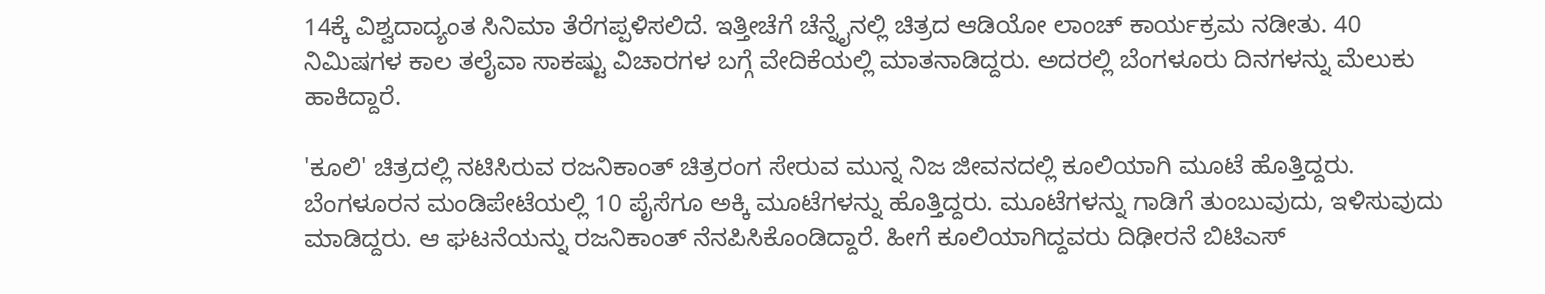14ಕ್ಕೆ ವಿಶ್ವದಾದ್ಯಂತ ಸಿನಿಮಾ ತೆರೆಗಪ್ಪಳಿಸಲಿದೆ. ಇತ್ತೀಚೆಗೆ ಚೆನ್ನೈನಲ್ಲಿ ಚಿತ್ರದ ಆಡಿಯೋ ಲಾಂಚ್ ಕಾರ್ಯಕ್ರಮ ನಡೀತು. 40 ನಿಮಿಷಗಳ ಕಾಲ ತಲೈವಾ ಸಾಕಷ್ಟು ವಿಚಾರಗಳ ಬಗ್ಗೆ ವೇದಿಕೆಯಲ್ಲಿ ಮಾತನಾಡಿದ್ದರು. ಅದರಲ್ಲಿ ಬೆಂಗಳೂರು ದಿನಗಳನ್ನು ಮೆಲುಕು ಹಾಕಿದ್ದಾರೆ.

'ಕೂಲಿ' ಚಿತ್ರದಲ್ಲಿ ನಟಿಸಿರುವ ರಜನಿಕಾಂತ್ ಚಿತ್ರರಂಗ ಸೇರುವ ಮುನ್ನ ನಿಜ ಜೀವನದಲ್ಲಿ ಕೂಲಿಯಾಗಿ ಮೂಟೆ ಹೊತ್ತಿದ್ದರು. ಬೆಂಗಳೂರನ ಮಂಡಿಪೇಟೆಯಲ್ಲಿ 10 ಪೈಸೆಗೂ ಅಕ್ಕಿ ಮೂಟೆಗಳನ್ನು ಹೊತ್ತಿದ್ದರು. ಮೂಟೆಗಳನ್ನು ಗಾಡಿಗೆ ತುಂಬುವುದು, ಇಳಿಸುವುದು ಮಾಡಿದ್ದರು. ಆ ಘಟನೆಯನ್ನು ರಜನಿಕಾಂತ್ ನೆನಪಿಸಿಕೊಂಡಿದ್ದಾರೆ. ಹೀಗೆ ಕೂಲಿಯಾಗಿದ್ದವರು ದಿಢೀರನೆ ಬಿಟಿಎಸ್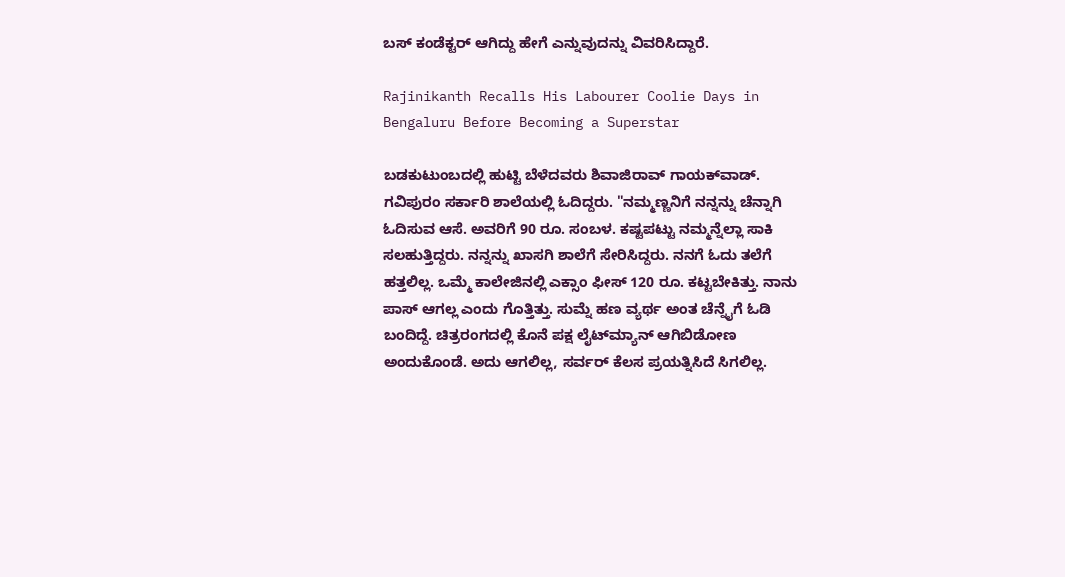ಬಸ್ ಕಂಡೆಕ್ಟರ್ ಆಗಿದ್ದು ಹೇಗೆ ಎನ್ನುವುದನ್ನು ವಿವರಿಸಿದ್ದಾರೆ.

Rajinikanth Recalls His Labourer Coolie Days in Bengaluru Before Becoming a Superstar

ಬಡಕುಟುಂಬದಲ್ಲಿ ಹುಟ್ಟಿ ಬೆಳೆದವರು ಶಿವಾಜಿರಾವ್ ಗಾಯಕ್‌ವಾಡ್. ಗವಿಪುರಂ ಸರ್ಕಾರಿ ಶಾಲೆಯಲ್ಲಿ ಓದಿದ್ದರು. "ನಮ್ಮಣ್ಣನಿಗೆ ನನ್ನನ್ನು ಚೆನ್ನಾಗಿ ಓದಿಸುವ ಆಸೆ. ಅವರಿಗೆ 90 ರೂ. ಸಂಬಳ. ಕಷ್ಟಪಟ್ಟು ನಮ್ಮನ್ನೆಲ್ಲಾ ಸಾಕಿ ಸಲಹುತ್ತಿದ್ದರು. ನನ್ನನ್ನು ಖಾಸಗಿ ಶಾಲೆಗೆ ಸೇರಿಸಿದ್ದರು. ನನಗೆ ಓದು ತಲೆಗೆ ಹತ್ತಲಿಲ್ಲ. ಒಮ್ಮೆ ಕಾಲೇಜಿನಲ್ಲಿ ಎಕ್ಸಾಂ ಫೀಸ್ 120 ರೂ. ಕಟ್ಟಬೇಕಿತ್ತು. ನಾನು ಪಾಸ್ ಆಗಲ್ಲ ಎಂದು ಗೊತ್ತಿತ್ತು. ಸುಮ್ನೆ ಹಣ ವ್ಯರ್ಥ ಅಂತ ಚೆನ್ನೈಗೆ ಓಡಿ ಬಂದಿದ್ದೆ. ಚಿತ್ರರಂಗದಲ್ಲಿ ಕೊನೆ ಪಕ್ಷ ಲೈಟ್‌ಮ್ಯಾನ್ ಆಗಿಬಿಡೋಣ ಅಂದುಕೊಂಡೆ. ಅದು ಆಗಲಿಲ್ಲ, ಸರ್ವರ್ ಕೆಲಸ ಪ್ರಯತ್ನಿಸಿದೆ ಸಿಗಲಿಲ್ಲ.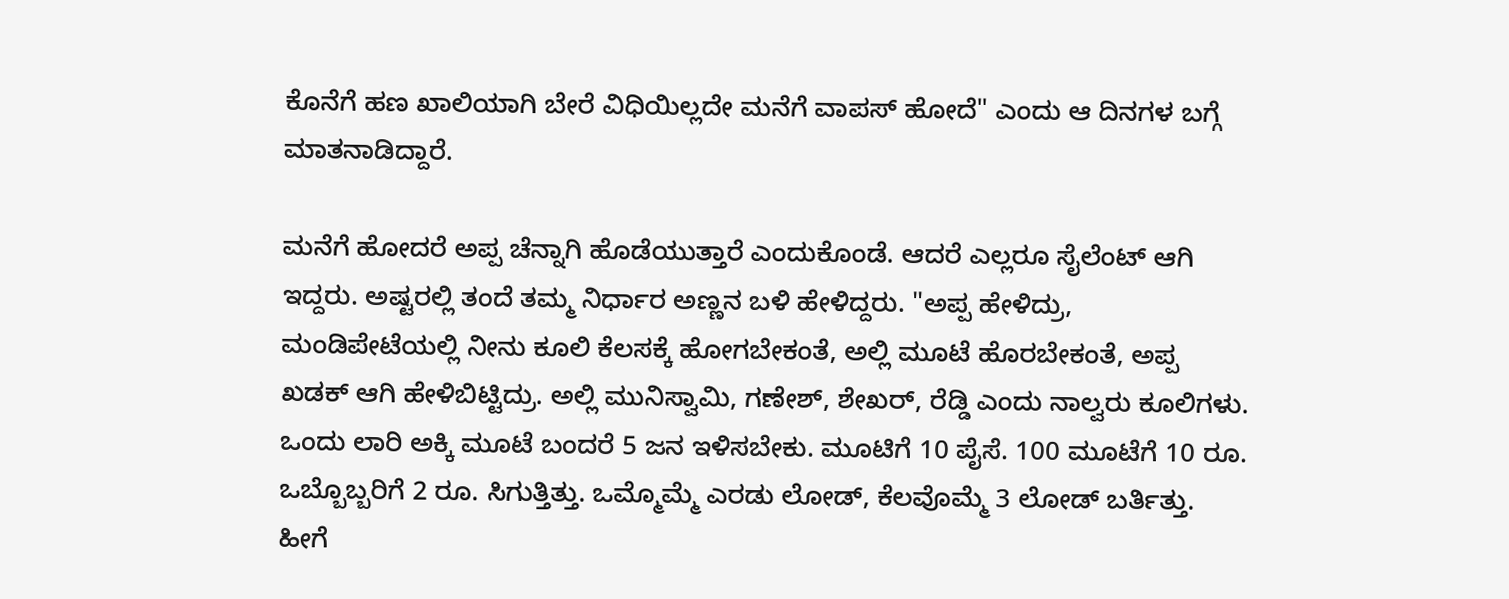ಕೊನೆಗೆ ಹಣ ಖಾಲಿಯಾಗಿ ಬೇರೆ ವಿಧಿಯಿಲ್ಲದೇ ಮನೆಗೆ ವಾಪಸ್ ಹೋದೆ" ಎಂದು ಆ ದಿನಗಳ ಬಗ್ಗೆ ಮಾತನಾಡಿದ್ದಾರೆ.

ಮನೆಗೆ ಹೋದರೆ ಅಪ್ಪ ಚೆನ್ನಾಗಿ ಹೊಡೆಯುತ್ತಾರೆ ಎಂದುಕೊಂಡೆ. ಆದರೆ ಎಲ್ಲರೂ ಸೈಲೆಂಟ್ ಆಗಿ ಇದ್ದರು. ಅಷ್ಟರಲ್ಲಿ ತಂದೆ ತಮ್ಮ ನಿರ್ಧಾರ ಅಣ್ಣನ ಬಳಿ ಹೇಳಿದ್ದರು. "ಅಪ್ಪ ಹೇಳಿದ್ರು, ಮಂಡಿಪೇಟೆಯಲ್ಲಿ ನೀನು ಕೂಲಿ ಕೆಲಸಕ್ಕೆ ಹೋಗಬೇಕಂತೆ, ಅಲ್ಲಿ ಮೂಟೆ ಹೊರಬೇಕಂತೆ, ಅಪ್ಪ ಖಡಕ್ ಆಗಿ ಹೇಳಿಬಿಟ್ಟಿದ್ರು. ಅಲ್ಲಿ ಮುನಿಸ್ವಾಮಿ, ಗಣೇಶ್, ಶೇಖರ್, ರೆಡ್ಡಿ ಎಂದು ನಾಲ್ವರು ಕೂಲಿಗಳು. ಒಂದು ಲಾರಿ ಅಕ್ಕಿ ಮೂಟೆ ಬಂದರೆ 5 ಜನ ಇಳಿಸಬೇಕು. ಮೂಟಿಗೆ 10 ಪೈಸೆ. 100 ಮೂಟೆಗೆ 10 ರೂ. ಒಬ್ಬೊಬ್ಬರಿಗೆ 2 ರೂ. ಸಿಗುತ್ತಿತ್ತು. ಒಮ್ಮೊಮ್ಮೆ ಎರಡು ಲೋಡ್, ಕೆಲವೊಮ್ಮೆ 3 ಲೋಡ್ ಬರ್ತಿತ್ತು. ಹೀಗೆ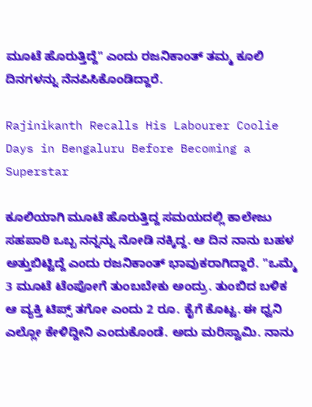ಮೂಟೆ ಹೊರುತ್ತಿದ್ದೆ" ಎಂದು ರಜನಿಕಾಂತ್ ತಮ್ಮ ಕೂಲಿ ದಿನಗಳನ್ನು ನೆನಪಿಸಿಕೊಂಡಿದ್ದಾರೆ.

Rajinikanth Recalls His Labourer Coolie Days in Bengaluru Before Becoming a Superstar

ಕೂಲಿಯಾಗಿ ಮೂಟೆ ಹೊರುತ್ತಿದ್ದ ಸಮಯದಲ್ಲಿ ಕಾಲೇಜು ಸಹಪಾಠಿ ಒಬ್ಬ ನನ್ನನ್ನು ನೋಡಿ ನಕ್ಕಿದ್ದ. ಆ ದಿನ ನಾನು ಬಹಳ ಅತ್ತುಬಿಟ್ಟಿದ್ದೆ ಎಂದು ರಜನಿಕಾಂತ್ ಭಾವುಕರಾಗಿದ್ದಾರೆ. "ಒಮ್ಮೆ 3 ಮೂಟೆ ಟೆಂಪೋಗೆ ತುಂಬಬೇಕು ಅಂದ್ರು. ತುಂಬಿದ ಬಳಿಕ ಆ ವ್ಯಕ್ತಿ ಟಿಪ್ಸ್ ತಗೋ ಎಂದು 2 ರೂ. ಕೈಗೆ ಕೊಟ್ಟ. ಈ ಧ್ವನಿ ಎಲ್ಲೋ ಕೇಳಿದ್ದೀನಿ ಎಂದುಕೊಂಡೆ. ಅದು ಮರಿಸ್ವಾಮಿ. ನಾನು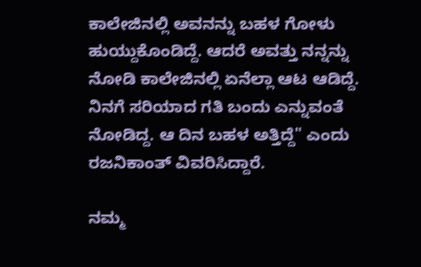ಕಾಲೇಜಿನಲ್ಲಿ ಅವನನ್ನು ಬಹಳ ಗೋಳು ಹುಯ್ದುಕೊಂಡಿದ್ದೆ. ಆದರೆ ಅವತ್ತು ನನ್ನನ್ನು ನೋಡಿ ಕಾಲೇಜಿನಲ್ಲಿ ಏನೆಲ್ಲಾ ಆಟ ಆಡಿದ್ದೆ. ನಿನಗೆ ಸರಿಯಾದ ಗತಿ ಬಂದು ಎನ್ನುವಂತೆ ನೋಡಿದ್ದ. ಆ ದಿನ ಬಹಳ ಅತ್ತಿದ್ದೆ" ಎಂದು ರಜನಿಕಾಂತ್ ವಿವರಿಸಿದ್ದಾರೆ.

ನಮ್ಮ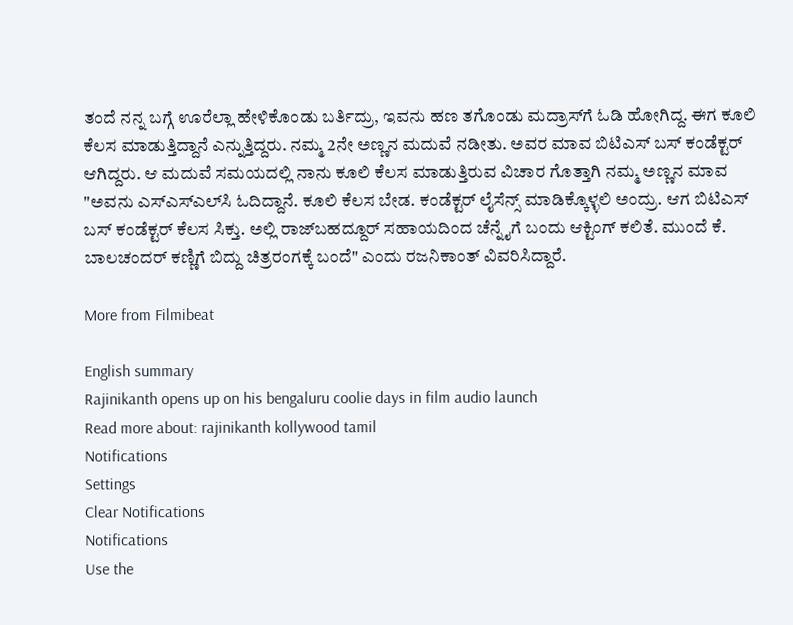ತಂದೆ ನನ್ನ ಬಗ್ಗೆ ಊರೆಲ್ಲಾ ಹೇಳಿಕೊಂಡು ಬರ್ತಿದ್ರು, ಇವನು ಹಣ ತಗೊಂಡು ಮದ್ರಾಸ್‌ಗೆ ಓಡಿ ಹೋಗಿದ್ದ. ಈಗ ಕೂಲಿ ಕೆಲಸ ಮಾಡುತ್ತಿದ್ದಾನೆ ಎನ್ನುತ್ತಿದ್ದರು. ನಮ್ಮ 2ನೇ ಅಣ್ಣನ ಮದುವೆ ನಡೀತು. ಅವರ ಮಾವ ಬಿಟಿಎಸ್ ಬಸ್ ಕಂಡೆಕ್ಟರ್ ಆಗಿದ್ದರು. ಆ ಮದುವೆ ಸಮಯದಲ್ಲಿ ನಾನು ಕೂಲಿ ಕೆಲಸ ಮಾಡುತ್ತಿರುವ ವಿಚಾರ ಗೊತ್ತಾಗಿ ನಮ್ಮ ಅಣ್ಣನ ಮಾವ "ಅವನು ಎಸ್‌ಎಸ್‌ಎಲ್‌ಸಿ ಓದಿದ್ದಾನೆ. ಕೂಲಿ ಕೆಲಸ ಬೇಡ. ಕಂಡೆಕ್ಟರ್ ಲೈಸೆನ್ಸ್ ಮಾಡಿಕ್ಕೊಳ್ಳಲಿ ಅಂದ್ರು. ಆಗ ಬಿಟಿಎಸ್ ಬಸ್ ಕಂಡೆಕ್ಟರ್ ಕೆಲಸ ಸಿಕ್ತು. ಅಲ್ಲಿ ರಾಜ್‌ಬಹದ್ದೂರ್ ಸಹಾಯದಿಂದ ಚೆನ್ನೈಗೆ ಬಂದು ಆಕ್ಟಿಂಗ್ ಕಲಿತೆ. ಮುಂದೆ ಕೆ. ಬಾಲಚಂದರ್ ಕಣ್ಣಿಗೆ ಬಿದ್ದು ಚಿತ್ರರಂಗಕ್ಕೆ ಬಂದೆ" ಎಂದು ರಜನಿಕಾಂತ್ ವಿವರಿಸಿದ್ದಾರೆ.

More from Filmibeat

English summary
Rajinikanth opens up on his bengaluru coolie days in film audio launch
Read more about: rajinikanth kollywood tamil
Notifications
Settings
Clear Notifications
Notifications
Use the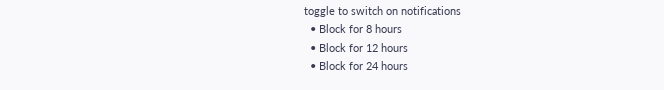toggle to switch on notifications
  • Block for 8 hours
  • Block for 12 hours
  • Block for 24 hours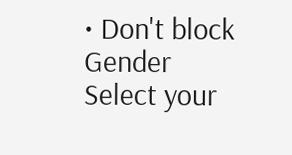• Don't block
Gender
Select your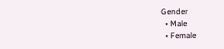Gender
  • Male
  • Female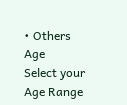• Others
Age
Select your Age Range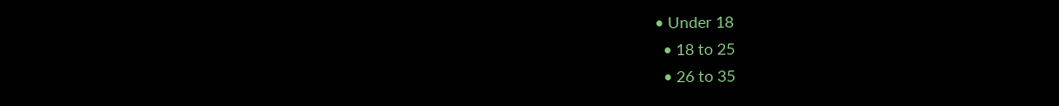• Under 18
  • 18 to 25
  • 26 to 35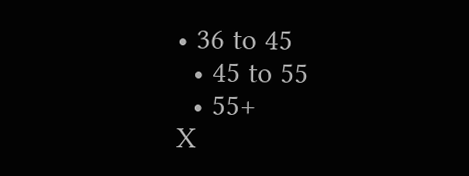• 36 to 45
  • 45 to 55
  • 55+
X